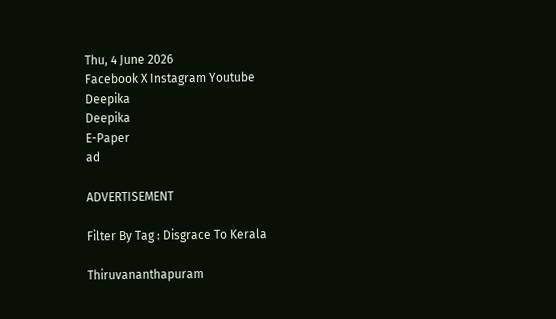Thu, 4 June 2026
Facebook X Instagram Youtube
Deepika
Deepika
E-Paper
ad

ADVERTISEMENT

Filter By Tag : Disgrace To Kerala

Thiruvananthapuram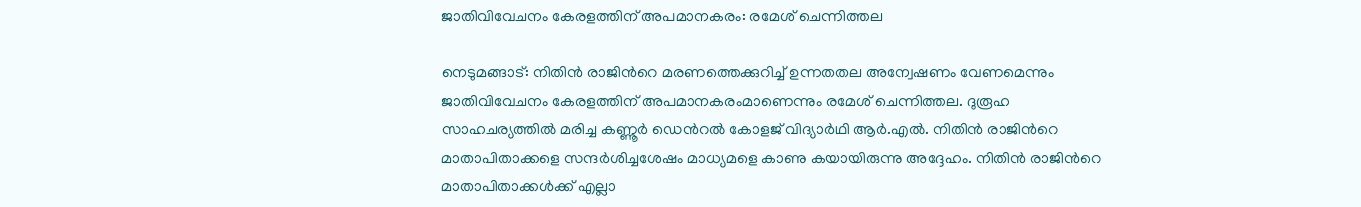ജാതിവിവേചനം കേരളത്തിന് അപമാനകരം: രമേശ്‌ ചെന്നിത്തല

നെടുമങ്ങാട്: നിതിൻ രാജിന്‍റെ മരണത്തെക്കുറിച്ച് ഉന്നതതല അന്വേഷണം വേണമെന്നും ജാതിവിവേചനം കേരളത്തിന് അപമാനകരംമാണെന്നും രമേശ്‌ ചെന്നിത്തല. ദുരൂഹ സാഹചര്യത്തിൽ മരിച്ച കണ്ണൂർ ഡെന്‍റൽ കോളജ് വിദ്യാർഥി ആർ.എൽ. നിതിൻ രാജിന്‍റെ മാതാപിതാക്കളെ സന്ദർശിച്ചശേഷം മാധ്യമളെ കാണു കയായിരുന്നു അദ്ദേഹം. നിതിൻ രാജിന്‍റെ മാതാപിതാക്കൾക്ക് എല്ലാ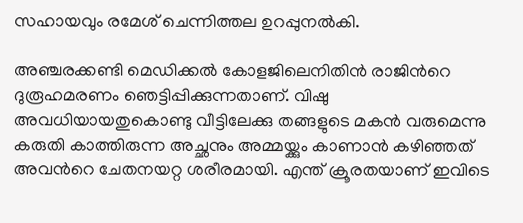സഹായവും രമേശ്‌ ചെന്നിത്തല ഉറപ്പുനൽകി.

അഞ്ചരക്കണ്ടി മെഡിക്കൽ കോളജിലെനിതിൻ രാജിന്‍റെ ദുരൂഹമരണം ഞെട്ടിപ്പിക്കുന്നതാണ്. വിഷു അവധിയായതുകൊണ്ടു വീട്ടിലേക്കു തങ്ങളുടെ മകൻ വരുമെന്നു കരുതി കാത്തിരുന്ന അച്ഛനും അമ്മയ്ക്കും കാണാൻ കഴിഞ്ഞത് അവന്‍റെ ചേതനയറ്റ ശരീരമായി. എന്ത് ക്രൂരതയാണ് ഇവിടെ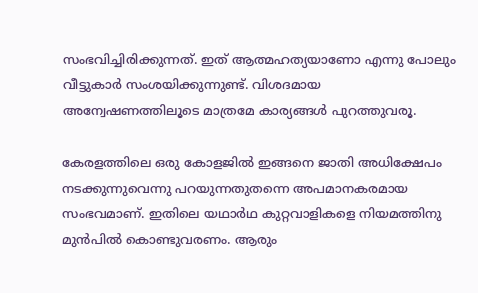സംഭവിച്ചിരിക്കുന്നത്. ഇത് ആത്മഹത്യയാണോ എന്നു പോലും വീട്ടുകാർ സംശയിക്കുന്നുണ്ട്. വിശദമായ അന്വേഷണത്തിലൂടെ മാത്രമേ കാര്യങ്ങൾ പുറത്തുവരൂ.

കേരളത്തിലെ ഒരു കോളജിൽ ഇങ്ങനെ ജാതി അധിക്ഷേപം നടക്കുന്നുവെന്നു പറയുന്നതുതന്നെ അപമാനകരമായ സംഭവമാണ്. ഇതിലെ യഥാർഥ കുറ്റവാളികളെ നിയമത്തിനു മുൻപിൽ കൊണ്ടുവരണം. ആരും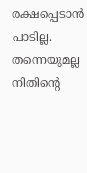രക്ഷപ്പെടാൻ പാടില്ല. തന്നെയുമല്ല നിതിന്‍റെ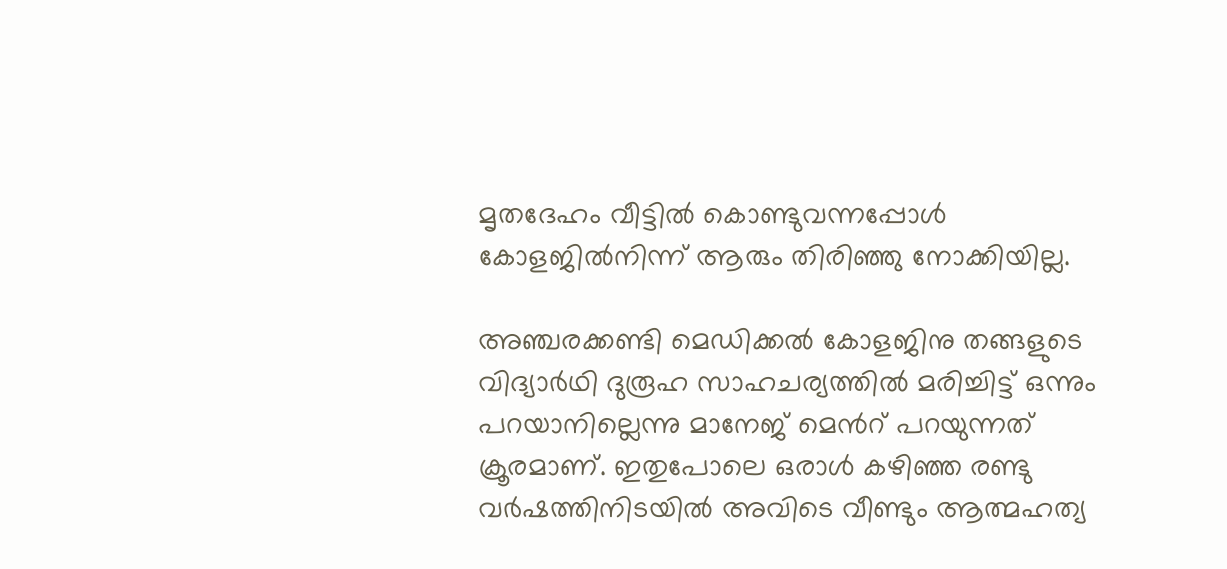മൃതദേഹം വീട്ടിൽ കൊണ്ടുവന്നപ്പോൾ കോളജിൽനിന്ന് ആരും തിരിഞ്ഞു നോക്കിയില്ല.

അഞ്ചരക്കണ്ടി മെഡിക്കൽ കോളജിനു തങ്ങളുടെ വിദ്യാർഥി ദുരൂഹ സാഹചര്യത്തിൽ മരിച്ചിട്ട് ഒന്നും പറയാനില്ലെന്നു മാനേജ് മെന്‍റ് പറയുന്നത് ക്രൂരമാണ്. ഇതുപോലെ ഒരാൾ കഴിഞ്ഞ രണ്ടു വർഷത്തിനിടയിൽ അവിടെ വീണ്ടും ആത്മഹത്യ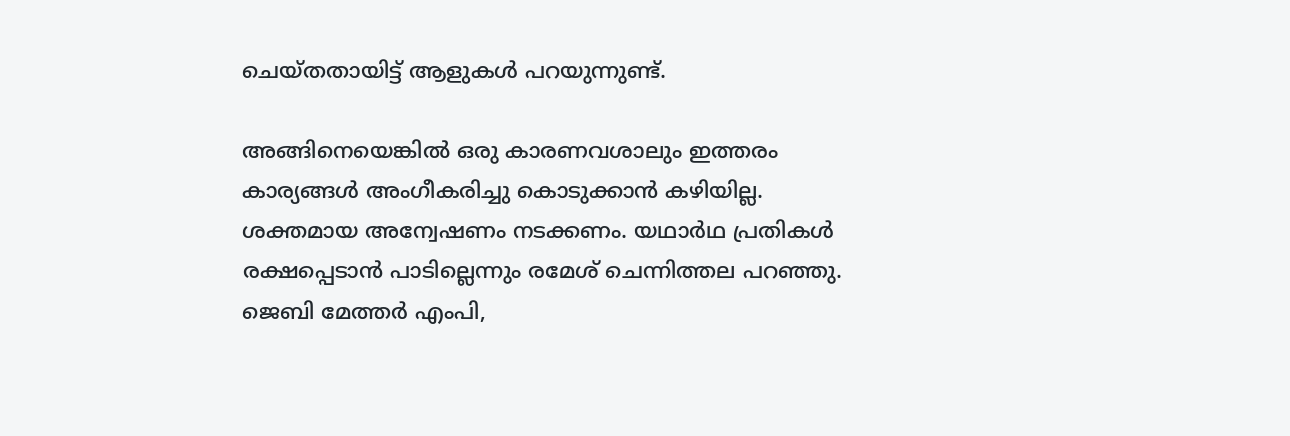ചെയ്തതായിട്ട് ആളുകൾ പറയുന്നുണ്ട്.

അങ്ങിനെയെങ്കിൽ ഒരു കാരണവശാലും ഇത്തരം കാര്യങ്ങൾ അംഗീകരിച്ചു കൊടുക്കാൻ കഴിയില്ല. ശക്തമായ അന്വേഷണം നടക്കണം. യഥാർഥ പ്രതികൾ രക്ഷപ്പെടാൻ പാടില്ലെന്നും രമേശ് ചെന്നിത്തല പറഞ്ഞു. ജെബി മേത്തർ എംപി,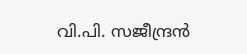വി.പി. സജീന്ദ്രൻ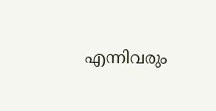എന്നിവരും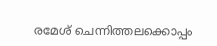രമേശ്‌ ചെന്നിത്തലക്കൊപ്പം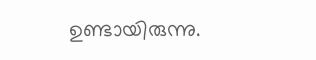ഉണ്ടായിരുന്നു.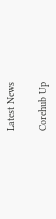Latest News

Corehub Up